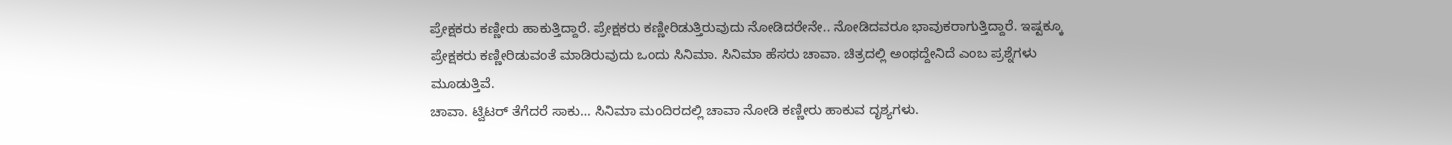ಪ್ರೇಕ್ಷಕರು ಕಣ್ಣೀರು ಹಾಕುತ್ತಿದ್ದಾರೆ. ಪ್ರೇಕ್ಷಕರು ಕಣ್ಣೀರಿಡುತ್ತಿರುವುದು ನೋಡಿದರೇನೇ.. ನೋಡಿದವರೂ ಭಾವುಕರಾಗುತ್ತಿದ್ದಾರೆ. ಇಷ್ಟಕ್ಕೂ ಪ್ರೇಕ್ಷಕರು ಕಣ್ಣೀರಿಡುವಂತೆ ಮಾಡಿರುವುದು ಒಂದು ಸಿನಿಮಾ. ಸಿನಿಮಾ ಹೆಸರು ಚಾವಾ. ಚಿತ್ರದಲ್ಲಿ ಅಂಥದ್ದೇನಿದೆ ಎಂಬ ಪ್ರಶ್ನೆಗಳು ಮೂಡುತ್ತಿವೆ.
ಚಾವಾ. ಟ್ವಿಟರ್ ತೆಗೆದರೆ ಸಾಕು… ಸಿನಿಮಾ ಮಂದಿರದಲ್ಲಿ ಚಾವಾ ನೋಡಿ ಕಣ್ಣೀರು ಹಾಕುವ ದೃಶ್ಯಗಳು.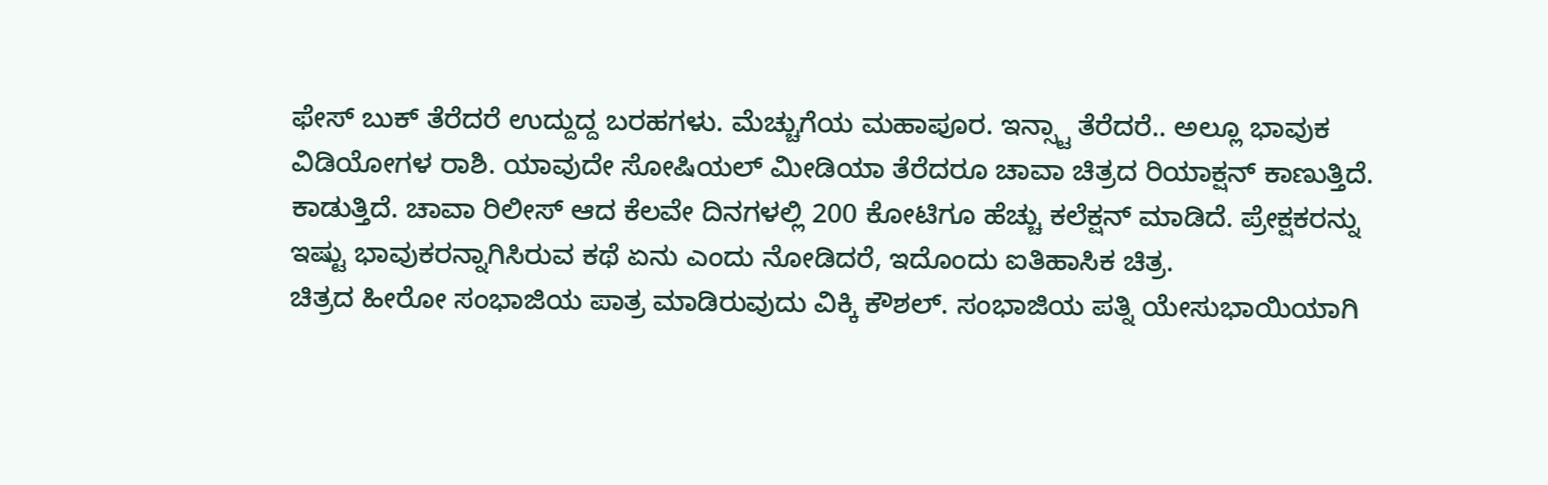ಫೇಸ್ ಬುಕ್ ತೆರೆದರೆ ಉದ್ದುದ್ದ ಬರಹಗಳು. ಮೆಚ್ಚುಗೆಯ ಮಹಾಪೂರ. ಇನ್ಸ್ಟಾ ತೆರೆದರೆ.. ಅಲ್ಲೂ ಭಾವುಕ ವಿಡಿಯೋಗಳ ರಾಶಿ. ಯಾವುದೇ ಸೋಷಿಯಲ್ ಮೀಡಿಯಾ ತೆರೆದರೂ ಚಾವಾ ಚಿತ್ರದ ರಿಯಾಕ್ಷನ್ ಕಾಣುತ್ತಿದೆ. ಕಾಡುತ್ತಿದೆ. ಚಾವಾ ರಿಲೀಸ್ ಆದ ಕೆಲವೇ ದಿನಗಳಲ್ಲಿ 200 ಕೋಟಿಗೂ ಹೆಚ್ಚು ಕಲೆಕ್ಷನ್ ಮಾಡಿದೆ. ಪ್ರೇಕ್ಷಕರನ್ನು ಇಷ್ಟು ಭಾವುಕರನ್ನಾಗಿಸಿರುವ ಕಥೆ ಏನು ಎಂದು ನೋಡಿದರೆ, ಇದೊಂದು ಐತಿಹಾಸಿಕ ಚಿತ್ರ.
ಚಿತ್ರದ ಹೀರೋ ಸಂಭಾಜಿಯ ಪಾತ್ರ ಮಾಡಿರುವುದು ವಿಕ್ಕಿ ಕೌಶಲ್. ಸಂಭಾಜಿಯ ಪತ್ನಿ ಯೇಸುಭಾಯಿಯಾಗಿ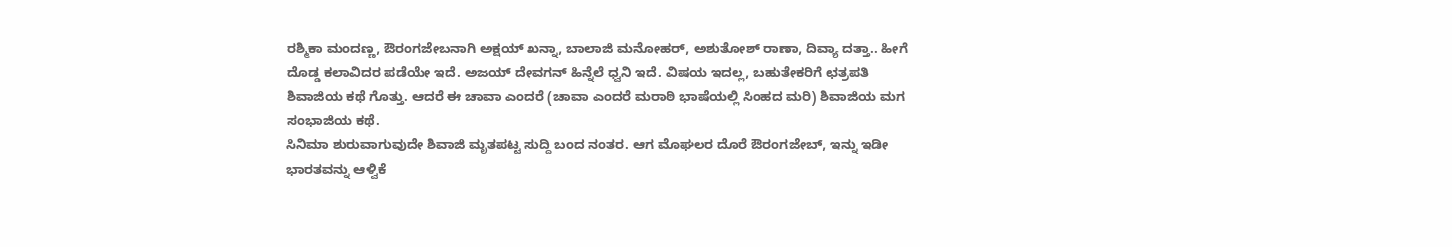ರಶ್ಮಿಕಾ ಮಂದಣ್ಣ, ಔರಂಗಜೇಬನಾಗಿ ಅಕ್ಷಯ್ ಖನ್ನಾ, ಬಾಲಾಜಿ ಮನೋಹರ್, ಅಶುತೋಶ್ ರಾಣಾ, ದಿವ್ಯಾ ದತ್ತಾ.. ಹೀಗೆ ದೊಡ್ಡ ಕಲಾವಿದರ ಪಡೆಯೇ ಇದೆ. ಅಜಯ್ ದೇವಗನ್ ಹಿನ್ನೆಲೆ ಧ್ವನಿ ಇದೆ. ವಿಷಯ ಇದಲ್ಲ, ಬಹುತೇಕರಿಗೆ ಛತ್ರಪತಿ ಶಿವಾಜಿಯ ಕಥೆ ಗೊತ್ತು. ಆದರೆ ಈ ಚಾವಾ ಎಂದರೆ (ಚಾವಾ ಎಂದರೆ ಮರಾಠಿ ಭಾಷೆಯಲ್ಲಿ ಸಿಂಹದ ಮರಿ) ಶಿವಾಜಿಯ ಮಗ ಸಂಭಾಜಿಯ ಕಥೆ.
ಸಿನಿಮಾ ಶುರುವಾಗುವುದೇ ಶಿವಾಜಿ ಮೃತಪಟ್ಟ ಸುದ್ದಿ ಬಂದ ನಂತರ. ಆಗ ಮೊಘಲರ ದೊರೆ ಔರಂಗಜೇಬ್, ಇನ್ನು ಇಡೀ ಭಾರತವನ್ನು ಆಳ್ವಿಕೆ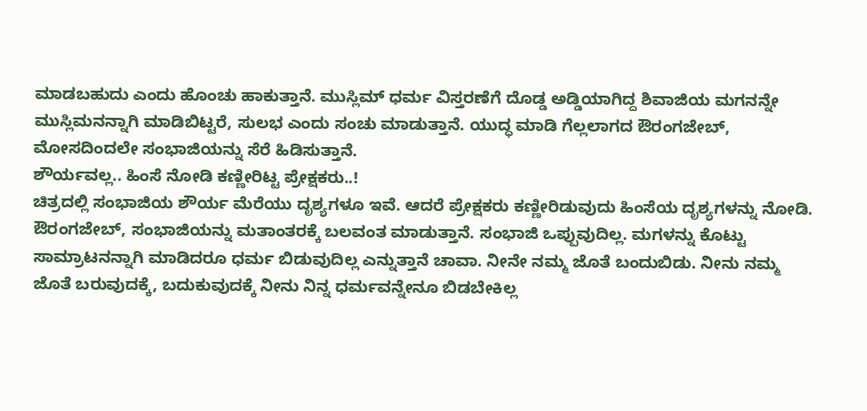ಮಾಡಬಹುದು ಎಂದು ಹೊಂಚು ಹಾಕುತ್ತಾನೆ. ಮುಸ್ಲಿಮ್ ಧರ್ಮ ವಿಸ್ತರಣೆಗೆ ದೊಡ್ಡ ಅಡ್ಡಿಯಾಗಿದ್ದ ಶಿವಾಜಿಯ ಮಗನನ್ನೇ ಮುಸ್ಲಿಮನನ್ನಾಗಿ ಮಾಡಿಬಿಟ್ಟರೆ, ಸುಲಭ ಎಂದು ಸಂಚು ಮಾಡುತ್ತಾನೆ. ಯುದ್ಧ ಮಾಡಿ ಗೆಲ್ಲಲಾಗದ ಔರಂಗಜೇಬ್, ಮೋಸದಿಂದಲೇ ಸಂಭಾಜಿಯನ್ನು ಸೆರೆ ಹಿಡಿಸುತ್ತಾನೆ.
ಶೌರ್ಯವಲ್ಲ.. ಹಿಂಸೆ ನೋಡಿ ಕಣ್ಣೀರಿಟ್ಟ ಪ್ರೇಕ್ಷಕರು..!
ಚಿತ್ರದಲ್ಲಿ ಸಂಭಾಜಿಯ ಶೌರ್ಯ ಮೆರೆಯು ದೃಶ್ಯಗಳೂ ಇವೆ. ಆದರೆ ಪ್ರೇಕ್ಷಕರು ಕಣ್ಣೀರಿಡುವುದು ಹಿಂಸೆಯ ದೃಶ್ಯಗಳನ್ನು ನೋಡಿ. ಔರಂಗಜೇಬ್, ಸಂಭಾಜಿಯನ್ನು ಮತಾಂತರಕ್ಕೆ ಬಲವಂತ ಮಾಡುತ್ತಾನೆ. ಸಂಭಾಜಿ ಒಪ್ಪುವುದಿಲ್ಲ. ಮಗಳನ್ನು ಕೊಟ್ಟು ಸಾಮ್ರಾಟನನ್ನಾಗಿ ಮಾಡಿದರೂ ಧರ್ಮ ಬಿಡುವುದಿಲ್ಲ ಎನ್ನುತ್ತಾನೆ ಚಾವಾ. ನೀನೇ ನಮ್ಮ ಜೊತೆ ಬಂದುಬಿಡು. ನೀನು ನಮ್ಮ ಜೊತೆ ಬರುವುದಕ್ಕೆ, ಬದುಕುವುದಕ್ಕೆ ನೀನು ನಿನ್ನ ಧರ್ಮವನ್ನೇನೂ ಬಿಡಬೇಕಿಲ್ಲ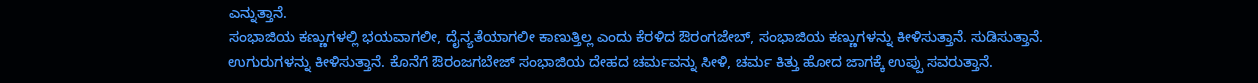ಎನ್ನುತ್ತಾನೆ.
ಸಂಭಾಜಿಯ ಕಣ್ಣುಗಳಲ್ಲಿ ಭಯವಾಗಲೀ, ದೈನ್ಯತೆಯಾಗಲೀ ಕಾಣುತ್ತಿಲ್ಲ ಎಂದು ಕೆರಳಿದ ಔರಂಗಜೇಬ್, ಸಂಭಾಜಿಯ ಕಣ್ಣುಗಳನ್ನು ಕೀಳಿಸುತ್ತಾನೆ. ಸುಡಿಸುತ್ತಾನೆ. ಉಗುರುಗಳನ್ನು ಕೀಳಿಸುತ್ತಾನೆ. ಕೊನೆಗೆ ಔರಂಜಗಬೇಜ್ ಸಂಭಾಜಿಯ ದೇಹದ ಚರ್ಮವನ್ನು ಸೀಳಿ, ಚರ್ಮ ಕಿತ್ತು ಹೋದ ಜಾಗಕ್ಕೆ ಉಪ್ಪು ಸವರುತ್ತಾನೆ.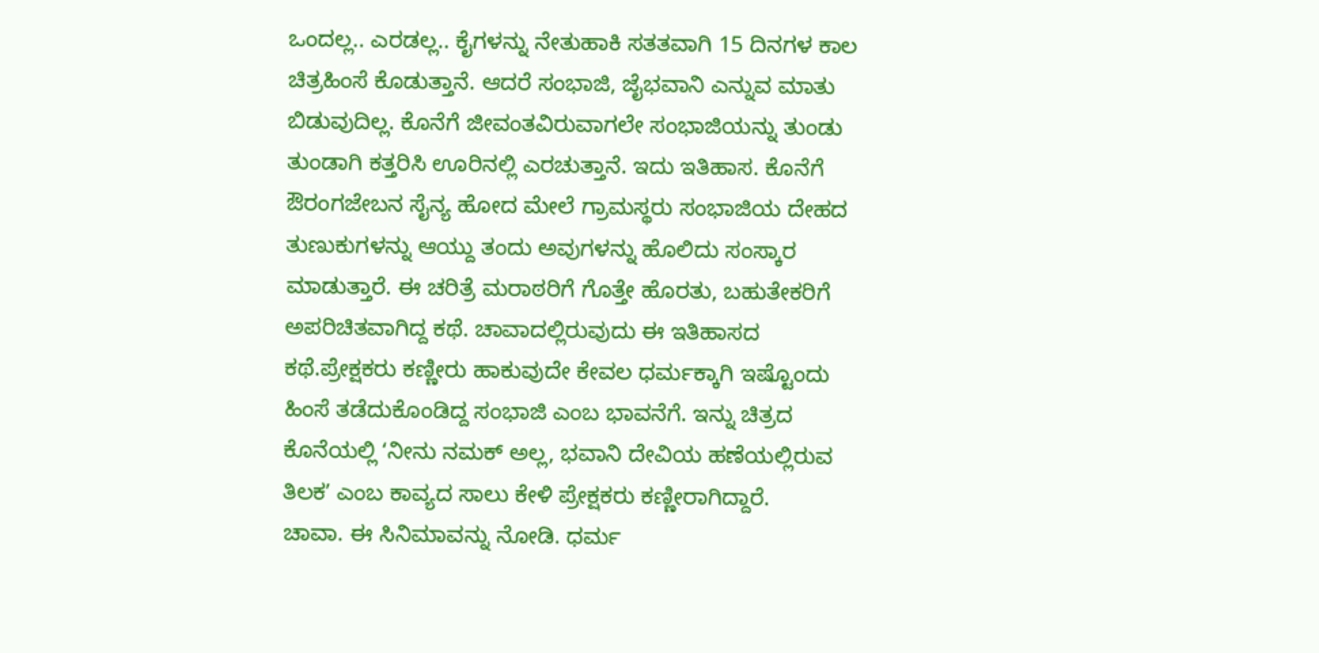ಒಂದಲ್ಲ.. ಎರಡಲ್ಲ.. ಕೈಗಳನ್ನು ನೇತುಹಾಕಿ ಸತತವಾಗಿ 15 ದಿನಗಳ ಕಾಲ ಚಿತ್ರಹಿಂಸೆ ಕೊಡುತ್ತಾನೆ. ಆದರೆ ಸಂಭಾಜಿ, ಜೈಭವಾನಿ ಎನ್ನುವ ಮಾತು ಬಿಡುವುದಿಲ್ಲ. ಕೊನೆಗೆ ಜೀವಂತವಿರುವಾಗಲೇ ಸಂಭಾಜಿಯನ್ನು ತುಂಡು ತುಂಡಾಗಿ ಕತ್ತರಿಸಿ ಊರಿನಲ್ಲಿ ಎರಚುತ್ತಾನೆ. ಇದು ಇತಿಹಾಸ. ಕೊನೆಗೆ ಔರಂಗಜೇಬನ ಸೈನ್ಯ ಹೋದ ಮೇಲೆ ಗ್ರಾಮಸ್ಥರು ಸಂಭಾಜಿಯ ದೇಹದ ತುಣುಕುಗಳನ್ನು ಆಯ್ದು ತಂದು ಅವುಗಳನ್ನು ಹೊಲಿದು ಸಂಸ್ಕಾರ ಮಾಡುತ್ತಾರೆ. ಈ ಚರಿತ್ರೆ ಮರಾಠರಿಗೆ ಗೊತ್ತೇ ಹೊರತು, ಬಹುತೇಕರಿಗೆ ಅಪರಿಚಿತವಾಗಿದ್ದ ಕಥೆ. ಚಾವಾದಲ್ಲಿರುವುದು ಈ ಇತಿಹಾಸದ ಕಥೆ.ಪ್ರೇಕ್ಷಕರು ಕಣ್ಣೀರು ಹಾಕುವುದೇ ಕೇವಲ ಧರ್ಮಕ್ಕಾಗಿ ಇಷ್ಟೊಂದು ಹಿಂಸೆ ತಡೆದುಕೊಂಡಿದ್ದ ಸಂಭಾಜಿ ಎಂಬ ಭಾವನೆಗೆ. ಇನ್ನು ಚಿತ್ರದ ಕೊನೆಯಲ್ಲಿ ʻನೀನು ನಮಕ್ ಅಲ್ಲ, ಭವಾನಿ ದೇವಿಯ ಹಣೆಯಲ್ಲಿರುವ ತಿಲಕʼ ಎಂಬ ಕಾವ್ಯದ ಸಾಲು ಕೇಳಿ ಪ್ರೇಕ್ಷಕರು ಕಣ್ಣೀರಾಗಿದ್ದಾರೆ.
ಚಾವಾ. ಈ ಸಿನಿಮಾವನ್ನು ನೋಡಿ. ಧರ್ಮ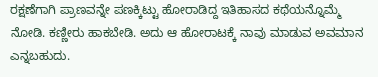ರಕ್ಷಣೆಗಾಗಿ ಪ್ರಾಣವನ್ನೇ ಪಣಕ್ಕಿಟ್ಟು ಹೋರಾಡಿದ್ದ ಇತಿಹಾಸದ ಕಥೆಯನ್ನೊಮ್ಮೆ ನೋಡಿ. ಕಣ್ಣೀರು ಹಾಕಬೇಡಿ. ಅದು ಆ ಹೋರಾಟಕ್ಕೆ ನಾವು ಮಾಡುವ ಅವಮಾನ ಎನ್ನಬಹುದು.